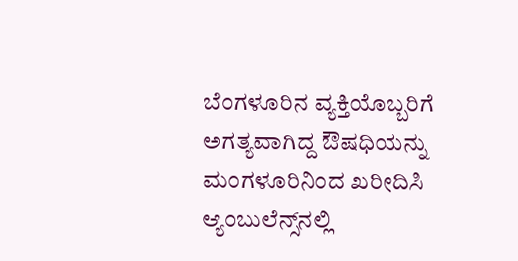ಬೆಂಗಳೂರಿನ ವ್ಯಕ್ತಿಯೊಬ್ಬರಿಗೆ ಅಗತ್ಯವಾಗಿದ್ದ ಔಷಧಿಯನ್ನು ಮಂಗಳೂರಿನಿಂದ ಖರೀದಿಸಿ ಆ್ಯಂಬುಲೆನ್ಸ್‌ನಲ್ಲಿ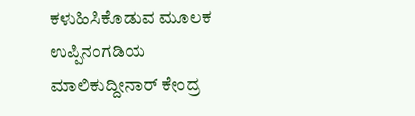ಕಳುಹಿಸಿಕೊಡುವ ಮೂಲಕ ಉಪ್ಪಿನಂಗಡಿಯ ಮಾಲಿಕುದ್ದೀನಾರ್‌ ಕೇಂದ್ರ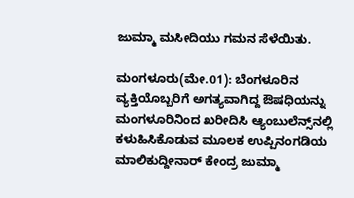ಜುಮ್ಮಾ ಮಸೀದಿಯು ಗಮನ ಸೆಳೆಯಿತು.

ಮಂಗಳೂರು(ಮೇ.01): ಬೆಂಗಳೂರಿನ ವ್ಯಕ್ತಿಯೊಬ್ಬರಿಗೆ ಅಗತ್ಯವಾಗಿದ್ದ ಔಷಧಿಯನ್ನು ಮಂಗಳೂರಿನಿಂದ ಖರೀದಿಸಿ ಆ್ಯಂಬುಲೆನ್ಸ್‌ನಲ್ಲಿ ಕಳುಹಿಸಿಕೊಡುವ ಮೂಲಕ ಉಪ್ಪಿನಂಗಡಿಯ ಮಾಲಿಕುದ್ದೀನಾರ್‌ ಕೇಂದ್ರ ಜುಮ್ಮಾ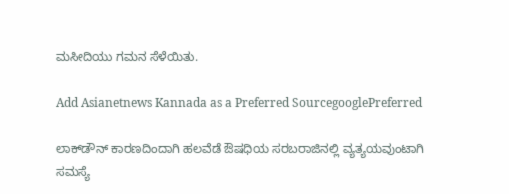ಮಸೀದಿಯು ಗಮನ ಸೆಳೆಯಿತು.

Add Asianetnews Kannada as a Preferred SourcegooglePreferred

ಲಾಕ್‌ಡೌನ್‌ ಕಾರಣದಿಂದಾಗಿ ಹಲವೆಡೆ ಔಷಧಿಯ ಸರಬರಾಜಿನಲ್ಲಿ ವ್ಯತ್ಯಯವುಂಟಾಗಿ ಸಮಸ್ಯೆ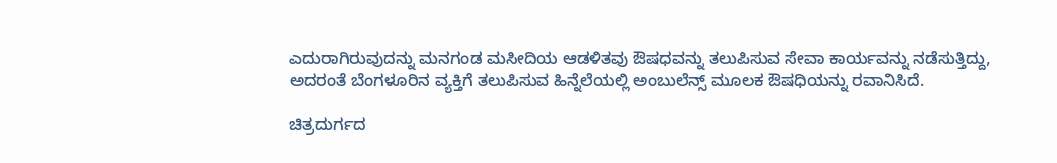ಎದುರಾಗಿರುವುದನ್ನು ಮನಗಂಡ ಮಸೀದಿಯ ಆಡಳಿತವು ಔಷಧವನ್ನು ತಲುಪಿಸುವ ಸೇವಾ ಕಾರ್ಯವನ್ನು ನಡೆಸುತ್ತಿದ್ದು, ಅದರಂತೆ ಬೆಂಗಳೂರಿನ ವ್ಯಕ್ತಿಗೆ ತಲುಪಿಸುವ ಹಿನ್ನೆಲೆಯಲ್ಲಿ ಅಂಬುಲೆನ್ಸ್‌ ಮೂಲಕ ಔಷಧಿಯನ್ನು ರವಾನಿಸಿದೆ.

ಚಿತ್ರದುರ್ಗದ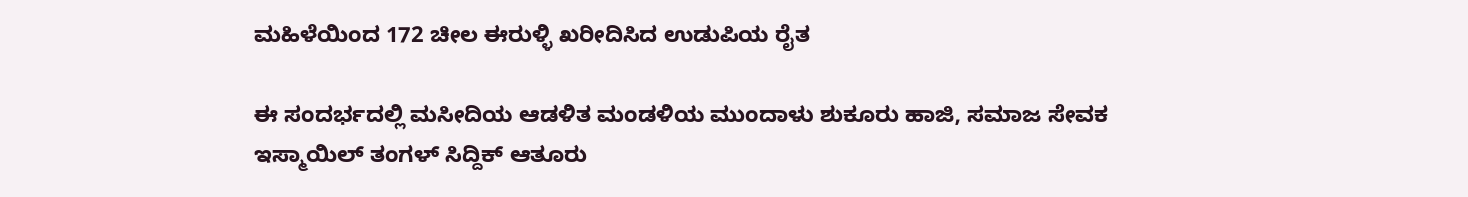ಮಹಿಳೆಯಿಂದ 172 ಚೀಲ ಈರುಳ್ಳಿ ಖರೀದಿಸಿದ ಉಡುಪಿಯ ರೈತ

ಈ ಸಂದರ್ಭದಲ್ಲಿ ಮಸೀದಿಯ ಆಡಳಿತ ಮಂಡಳಿಯ ಮುಂದಾಳು ಶುಕೂರು ಹಾಜಿ, ಸಮಾಜ ಸೇವಕ ಇಸ್ಮಾಯಿಲ್‌ ತಂಗಳ್‌ ಸಿದ್ದಿಕ್‌ ಆತೂರು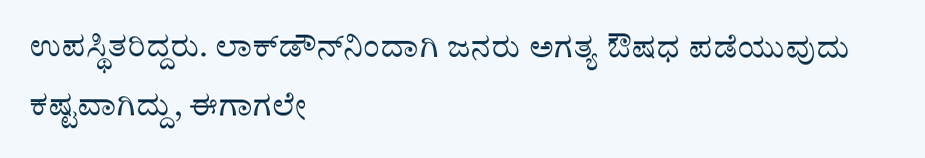ಉಪಸ್ಥಿತರಿದ್ದರು. ಲಾಕ್‌ಡೌನ್‌ನಿಂದಾಗಿ ಜನರು ಅಗತ್ಯ ಔಷಧ ಪಡೆಯುವುದು ಕಷ್ಟವಾಗಿದ್ದು, ಈಗಾಗಲೇ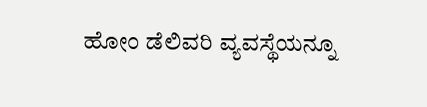ಹೋಂ ಡೆಲಿವರಿ ವ್ಯವಸ್ಥೆಯನ್ನೂ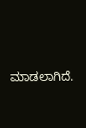ಮಾಡಲಾಗಿದೆ.